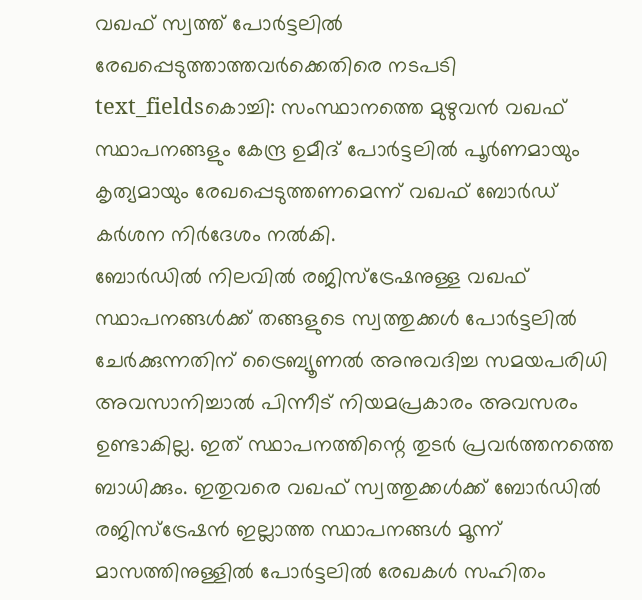വഖഫ് സ്വത്ത് പോർട്ടലിൽ രേഖപ്പെടുത്താത്തവർക്കെതിരെ നടപടി
text_fieldsകൊച്ചി: സംസ്ഥാനത്തെ മുഴുവൻ വഖഫ് സ്ഥാപനങ്ങളും കേന്ദ്ര ഉമീദ് പോർട്ടലിൽ പൂർണമായും കൃത്യമായും രേഖപ്പെടുത്തണമെന്ന് വഖഫ് ബോർഡ് കർശന നിർദേശം നൽകി.
ബോർഡിൽ നിലവിൽ രജിസ്ട്രേഷനുള്ള വഖഫ് സ്ഥാപനങ്ങൾക്ക് തങ്ങളുടെ സ്വത്തുക്കൾ പോർട്ടലിൽ ചേർക്കുന്നതിന് ട്രൈബ്യൂണൽ അനുവദിച്ച സമയപരിധി അവസാനിച്ചാൽ പിന്നീട് നിയമപ്രകാരം അവസരം ഉണ്ടാകില്ല. ഇത് സ്ഥാപനത്തിന്റെ തുടർ പ്രവർത്തനത്തെ ബാധിക്കും. ഇതുവരെ വഖഫ് സ്വത്തുക്കൾക്ക് ബോർഡിൽ രജിസ്ട്രേഷൻ ഇല്ലാത്ത സ്ഥാപനങ്ങൾ മൂന്ന് മാസത്തിനുള്ളിൽ പോർട്ടലിൽ രേഖകൾ സഹിതം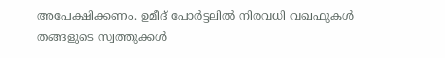അപേക്ഷിക്കണം. ഉമീദ് പോർട്ടലിൽ നിരവധി വഖഫുകൾ തങ്ങളുടെ സ്വത്തുക്കൾ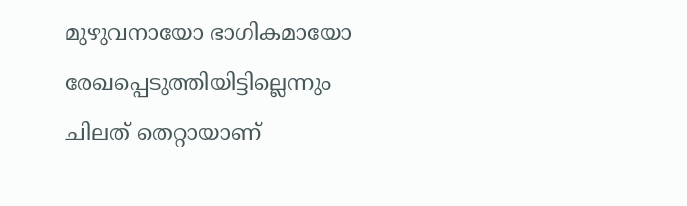മുഴുവനായോ ഭാഗികമായോ രേഖപ്പെടുത്തിയിട്ടില്ലെന്നും ചിലത് തെറ്റായാണ്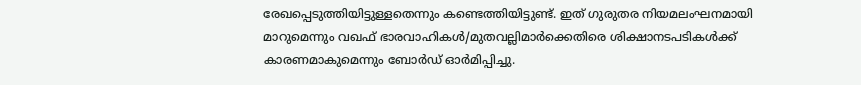രേഖപ്പെടുത്തിയിട്ടുള്ളതെന്നും കണ്ടെത്തിയിട്ടുണ്ട്. ഇത് ഗുരുതര നിയമലംഘനമായി മാറുമെന്നും വഖഫ് ഭാരവാഹികൾ/മുതവല്ലിമാർക്കെതിരെ ശിക്ഷാനടപടികൾക്ക് കാരണമാകുമെന്നും ബോർഡ് ഓർമിപ്പിച്ചു.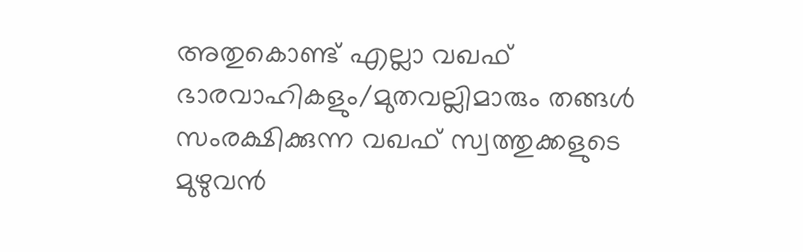അതുകൊണ്ട് എല്ലാ വഖഫ് ഭാരവാഹികളും/മുതവല്ലിമാരും തങ്ങൾ സംരക്ഷിക്കുന്ന വഖഫ് സ്വത്തുക്കളുടെ മുഴുവൻ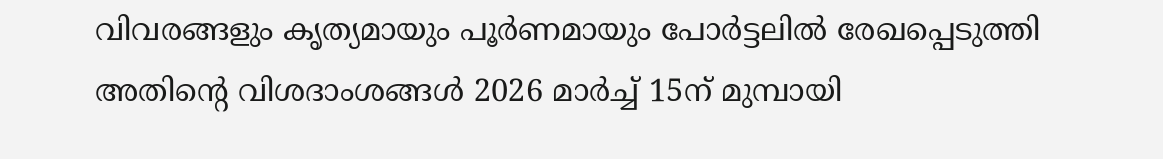വിവരങ്ങളും കൃത്യമായും പൂർണമായും പോർട്ടലിൽ രേഖപ്പെടുത്തി അതിന്റെ വിശദാംശങ്ങൾ 2026 മാർച്ച് 15ന് മുമ്പായി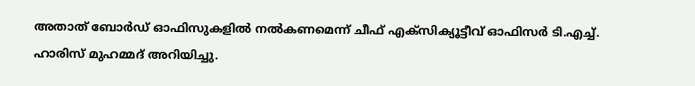അതാത് ബോർഡ് ഓഫിസുകളിൽ നൽകണമെന്ന് ചീഫ് എക്സിക്യൂട്ടീവ് ഓഫിസർ ടി.എച്ച്. ഹാരിസ് മുഹമ്മദ് അറിയിച്ചു.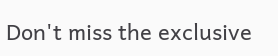Don't miss the exclusive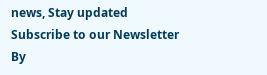news, Stay updated
Subscribe to our Newsletter
By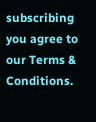subscribing you agree to our Terms & Conditions.